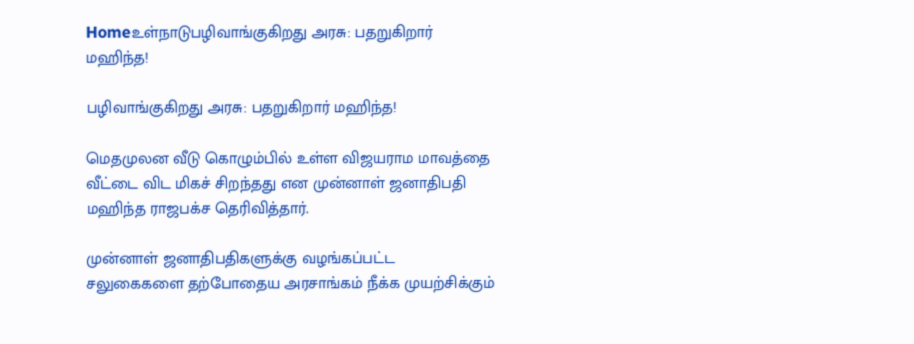Homeஉள்நாடுபழிவாங்குகிறது அரசு: பதறுகிறார் மஹிந்த!

பழிவாங்குகிறது அரசு: பதறுகிறார் மஹிந்த!

மெதமுலன வீடு கொழும்பில் உள்ள விஜயராம மாவத்தை வீட்டை விட மிகச் சிறந்தது என முன்னாள் ஜனாதிபதி மஹிந்த ராஜபக்ச தெரிவித்தார்.

முன்னாள் ஜனாதிபதிகளுக்கு வழங்கப்பட்ட சலுகைகளை தற்போதைய அரசாங்கம் நீக்க முயற்சிக்கும்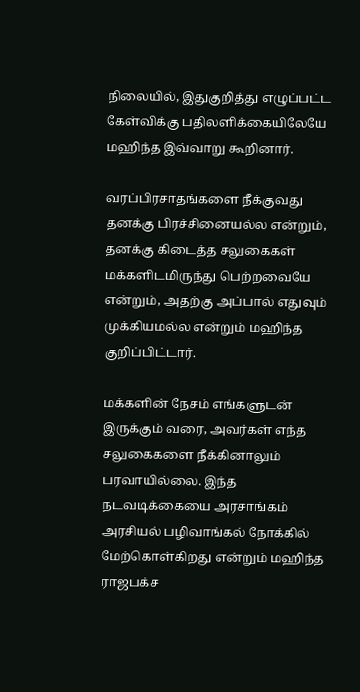நிலையில், இதுகுறித்து எழுப்பட்ட கேள்விக்கு பதிலளிக்கையிலேயே மஹிந்த இவ்வாறு கூறினார்.

வரப்பிரசாதங்களை நீக்குவது தனக்கு பிரச்சினையல்ல என்றும், தனக்கு கிடைத்த சலுகைகள் மக்களிடமிருந்து பெற்றவையே என்றும், அதற்கு அப்பால் எதுவும் முக்கியமல்ல என்றும் மஹிந்த குறிப்பிட்டார்.

மக்களின் நேசம் எங்களுடன் இருக்கும் வரை, அவர்கள் எந்த சலுகைகளை நீக்கினாலும் பரவாயில்லை. இந்த நடவடிக்கையை அரசாங்கம் அரசியல் பழிவாங்கல் நோக்கில் மேற்கொள்கிறது என்றும் மஹிந்த ராஜபக்ச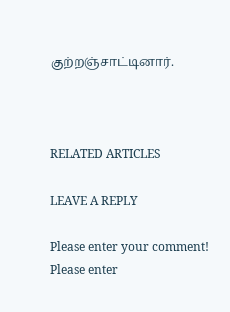குற்றஞ்சாட்டினார்.



RELATED ARTICLES

LEAVE A REPLY

Please enter your comment!
Please enter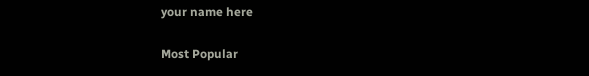your name here

Most Popular